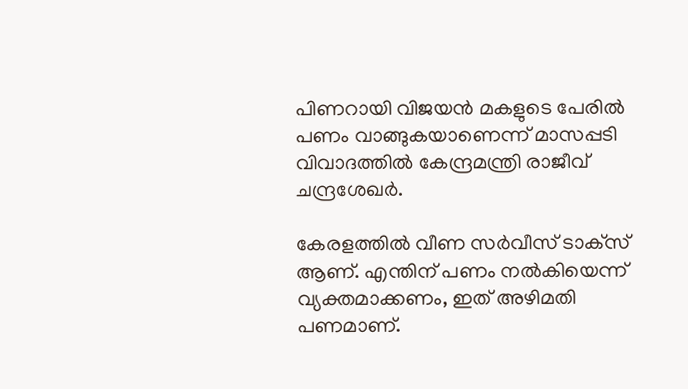പിണറായി വിജയന്‍ മകളുടെ പേരില്‍ പണം വാങ്ങുകയാണെന്ന് മാസപ്പടി വിവാദത്തില്‍ കേന്ദ്രമന്ത്രി രാജീവ് ചന്ദ്രശേഖര്‍.

കേരളത്തില്‍ വീണ സര്‍വീസ് ടാക്‌സ് ആണ്. എന്തിന് പണം നല്‍കിയെന്ന് വ്യക്തമാക്കണം, ഇത് അഴിമതി പണമാണ്.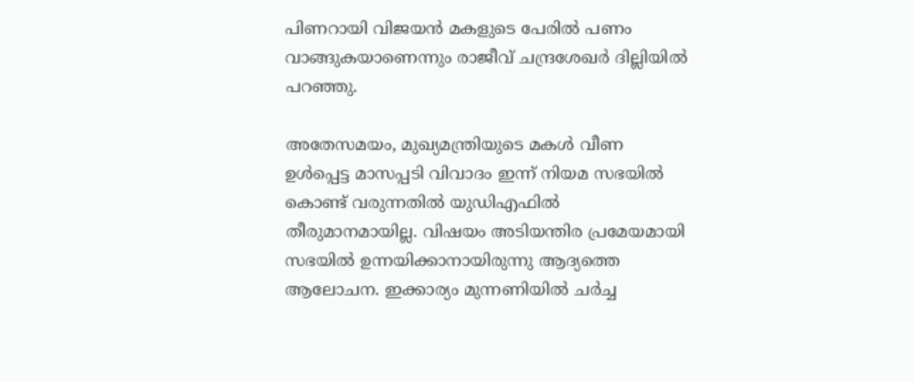പിണറായി വിജയന്‍ മകളുടെ പേരില്‍ പണം വാങ്ങുകയാണെന്നും രാജീവ് ചന്ദ്രശേഖര്‍ ദില്ലിയില്‍ പറഞ്ഞു.

അതേസമയം, മുഖ്യമന്ത്രിയുടെ മകള്‍ വീണ ഉള്‍പ്പെട്ട മാസപ്പടി വിവാദം ഇന്ന് നിയമ സഭയില്‍ കൊണ്ട് വരുന്നതില്‍ യുഡിഎഫില്‍ തീരുമാനമായില്ല. വിഷയം അടിയന്തിര പ്രമേയമായി സഭയില്‍ ഉന്നയിക്കാനായിരുന്നു ആദ്യത്തെ ആലോചന. ഇക്കാര്യം മുന്നണിയില്‍ ചര്‍ച്ച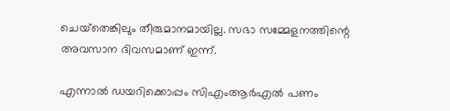ചെയ്‌തെങ്കിലും തീരുമാനമായില്ല. സഭാ സമ്മേളനത്തിന്റെ അവസാന ദിവസമാണ് ഇന്ന്.

എന്നാല്‍ ഡയറിക്കൊപ്പം സിഎംആര്‍എല്‍ പണം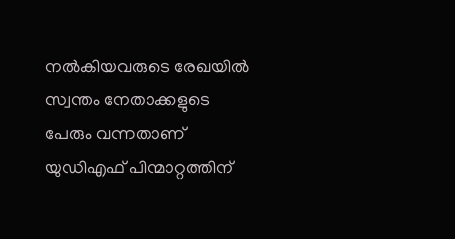നല്‍കിയവരുടെ രേഖയില്‍ സ്വന്തം നേതാക്കളുടെ പേരും വന്നതാണ് യുഡിഎഫ് പിന്മാറ്റത്തിന്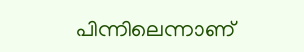പിന്നിലെന്നാണ്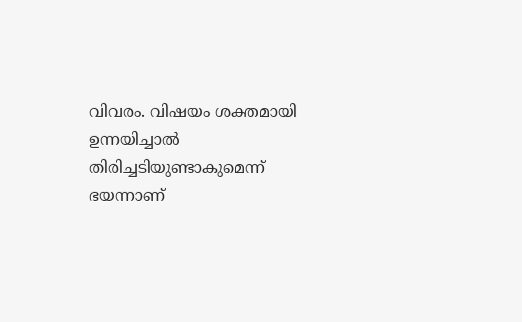വിവരം. വിഷയം ശക്തമായി ഉന്നയിച്ചാല്‍ തിരിച്ചടിയുണ്ടാകുമെന്ന് ഭയന്നാണ്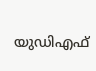യുഡിഎഫ്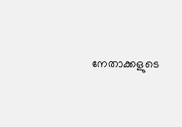നേതാക്കളുടെ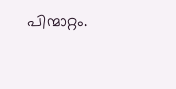പിന്മാറ്റം.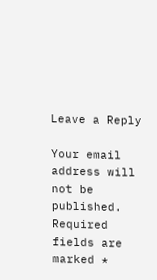Leave a Reply

Your email address will not be published. Required fields are marked *